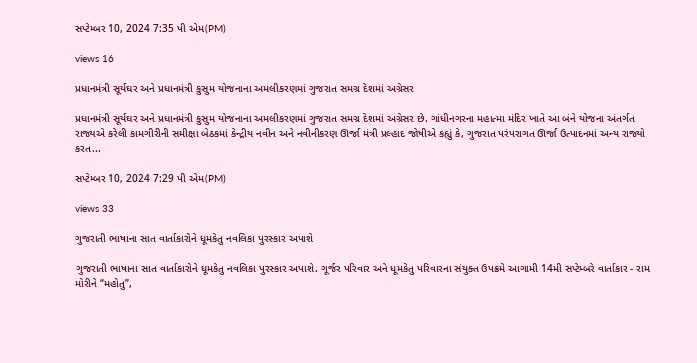સપ્ટેમ્બર 10, 2024 7:35 પી એમ(PM)

views 16

પ્રધાનમંત્રી સૂર્યઘર અને પ્રધાનમંત્રી કુસુમ યોજનાના અમલીકરણમાં ગુજરાત સમગ્ર દેશમાં અગ્રેસર

પ્રધાનમંત્રી સૂર્યઘર અને પ્રધાનમંત્રી કુસુમ યોજનાના અમલીકરણમાં ગુજરાત સમગ્ર દેશમાં અગ્રેસર છે. ગાંધીનગરના મહાત્મા મંદિર ખાતે આ બંને યોજના અંતર્ગત રાજ્યએ કરેલી કામગીરીની સમીક્ષા બેઠકમાં કેન્દ્રીય નવીન અને નવીનીકરણ ઊર્જા મંત્રી પ્રલ્હાદ જોષીએ કહ્યું કે, ગુજરાત પરંપરાગત ઊર્જા ઉત્પાદનમાં અન્ય રાજ્યો કરત...

સપ્ટેમ્બર 10, 2024 7:29 પી એમ(PM)

views 33

ગુજરાતી ભાષાના સાત વાર્તાકારોને ધૂમકેતુ નવલિકા પુરસ્કાર અપાશે

ગુજરાતી ભાષાના સાત વાર્તાકારોને ધૂમકેતુ નવલિકા પુરસ્કાર અપાશે. ગૂર્જર પરિવાર અને ધૂમકેતુ પરિવારના સંયુક્ત ઉપક્રમે આગામી 14મી સપ્ટેમ્બરે વાર્તાકાર - રામ મોરીને “મહોતુ”,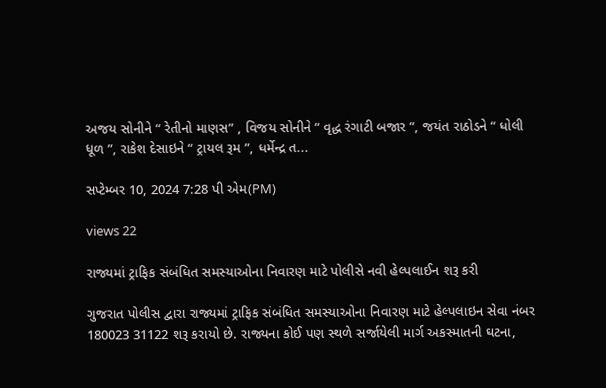અજય સોનીને “ રેતીનો માણસ” , વિજય સોનીને “ વૃદ્ધ રંગાટી બજાર ”, જયંત રાઠોડને “ ધોલી ધૂળ ”, રાકેશ દેસાઇને “ ટ્રાયલ રૂમ ”, ધર્મેન્દ્ર ત...

સપ્ટેમ્બર 10, 2024 7:28 પી એમ(PM)

views 22

રાજ્યમાં ટ્રાફિક સંબંધિત સમસ્યાઓના નિવારણ માટે પોલીસે નવી હેલ્પલાઈન શરૂ કરી

ગુજરાત પોલીસ દ્વારા રાજ્યમાં ટ્રાફિક સંબંધિત સમસ્યાઓના નિવારણ માટે હેલ્પલાઇન સેવા નંબર 180023 31122 શરૂ કરાયો છે. રાજ્યના કોઈ પણ સ્થળે સર્જાયેલી માર્ગ અકસ્માતની ઘટના,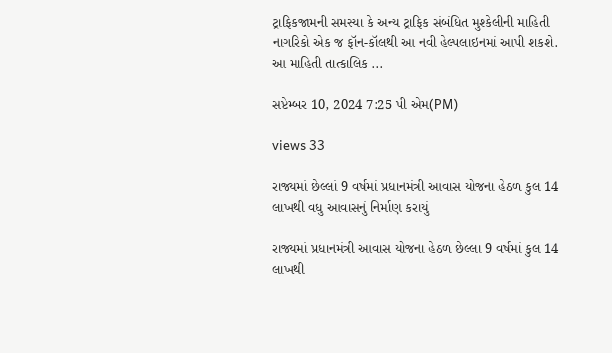ટ્રાફિકજામની સમસ્યા કે અન્ય ટ્રાફિક સંબંધિત મુશ્કેલીની માહિતી નાગરિકો એક જ ફૉન-કૉલથી આ નવી હેલ્પલાઇનમાં આપી શકશે. આ માહિતી તાત્કાલિક ...

સપ્ટેમ્બર 10, 2024 7:25 પી એમ(PM)

views 33

રાજ્યમાં છેલ્લાં 9 વર્ષમાં પ્રધાનમંત્રી આવાસ યોજના હેઠળ કુલ 14 લાખથી વધુ આવાસનું નિર્માણ કરાયું

રાજ્યમાં પ્રધાનમંત્રી આવાસ યોજના હેઠળ છેલ્લા 9 વર્ષમાં કુલ 14 લાખથી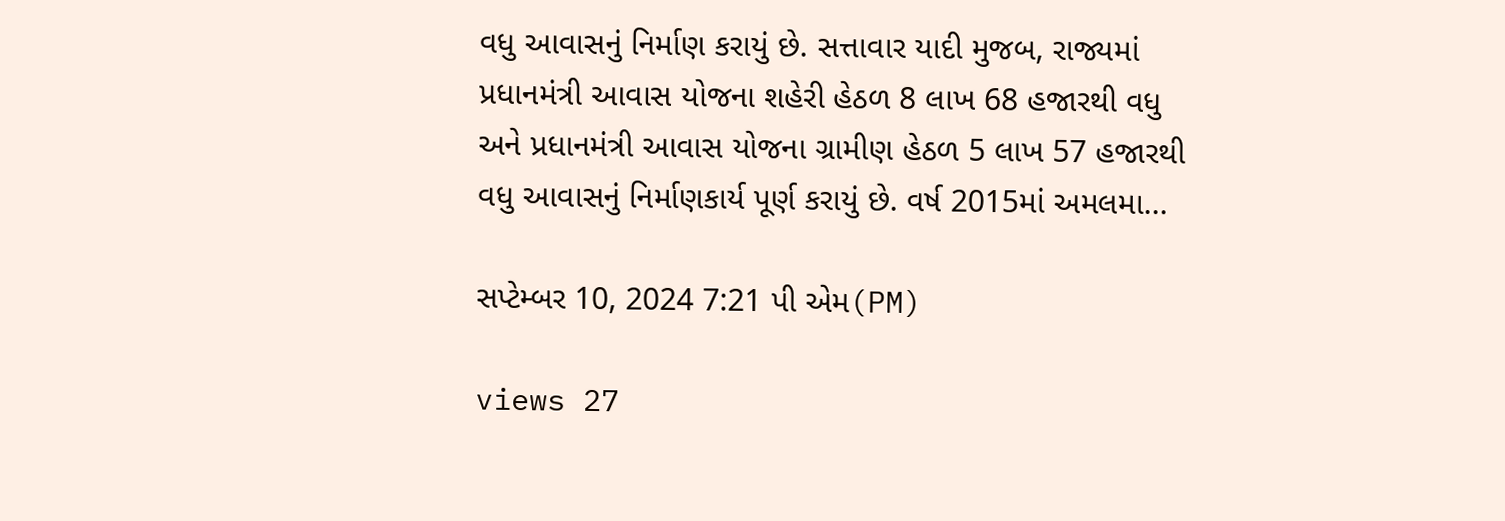વધુ આવાસનું નિર્માણ કરાયું છે. સત્તાવાર યાદી મુજબ, રાજ્યમાં પ્રધાનમંત્રી આવાસ યોજના શહેરી હેઠળ 8 લાખ 68 હજારથી વધુ અને પ્રધાનમંત્રી આવાસ યોજના ગ્રામીણ હેઠળ 5 લાખ 57 હજારથી વધુ આવાસનું નિર્માણકાર્ય પૂર્ણ કરાયું છે. વર્ષ 2015માં અમલમા...

સપ્ટેમ્બર 10, 2024 7:21 પી એમ(PM)

views 27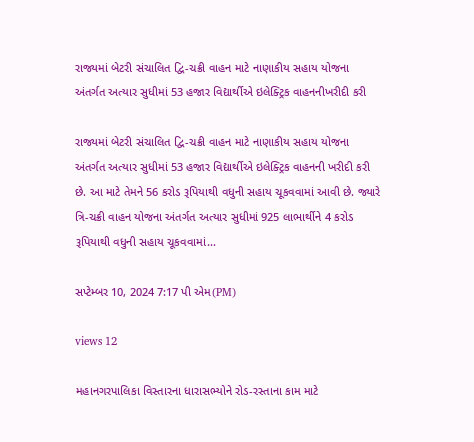રાજ્યમાં બેટરી સંચાલિત દ્વિ-ચક્રી વાહન માટે નાણાકીય સહાય યોજના અંતર્ગત અત્યાર સુધીમાં 53 હજાર વિદ્યાર્થીએ ઇલેક્ટ્રિક વાહનનીખરીદી કરી

રાજ્યમાં બેટરી સંચાલિત દ્વિ-ચક્રી વાહન માટે નાણાકીય સહાય યોજના અંતર્ગત અત્યાર સુધીમાં 53 હજાર વિદ્યાર્થીએ ઇલેક્ટ્રિક વાહનની ખરીદી કરી છે. આ માટે તેમને 56 કરોડ રૂપિયાથી વધુની સહાય ચૂકવવામાં આવી છે. જ્યારે ત્રિ-ચક્રી વાહન યોજના અંતર્ગત અત્યાર સુધીમાં 925 લાભાર્થીને 4 કરોડ રૂપિયાથી વધુની સહાય ચૂકવવામાં...

સપ્ટેમ્બર 10, 2024 7:17 પી એમ(PM)

views 12

મહાનગરપાલિકા વિસ્તારના ધારાસભ્યોને રોડ-રસ્તાના કામ માટે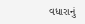વધારાનું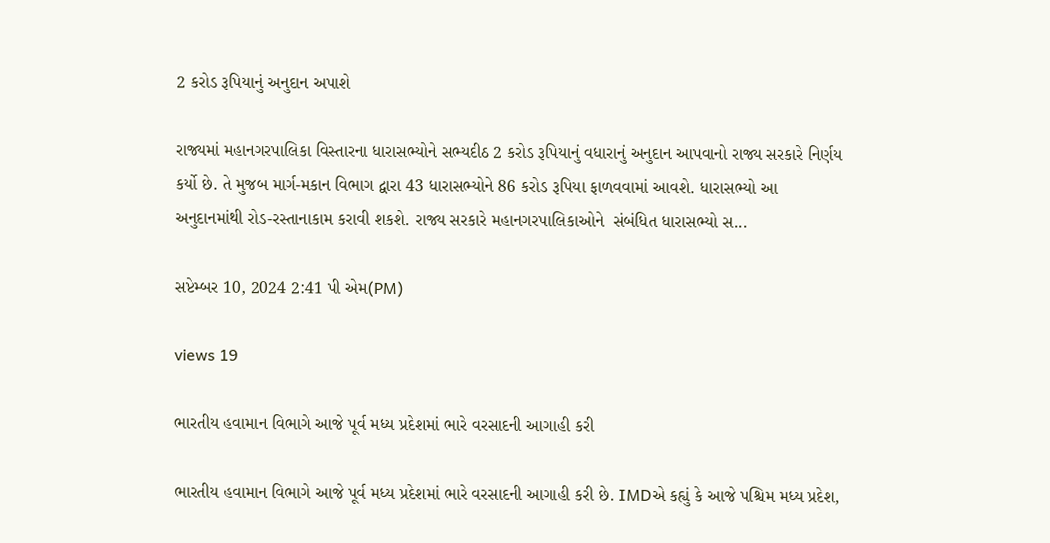2 કરોડ રૂપિયાનું અનુદાન અપાશે

રાજ્યમાં મહાનગરપાલિકા વિસ્તારના ધારાસભ્યોને સભ્યદીઠ 2 કરોડ રૂપિયાનું વધારાનું અનુદાન આપવાનો રાજ્ય સરકારે નિર્ણય કર્યો છે. તે મુજબ માર્ગ-મકાન વિભાગ દ્વારા 43 ધારાસભ્યોને 86 કરોડ રૂપિયા ફાળવવામાં આવશે. ધારાસભ્યો આ અનુદાનમાંથી રોડ-રસ્તાનાકામ કરાવી શકશે. રાજ્ય સરકારે મહાનગરપાલિકાઓને  સંબંધિત ધારાસભ્યો સ...

સપ્ટેમ્બર 10, 2024 2:41 પી એમ(PM)

views 19

ભારતીય હવામાન વિભાગે આજે પૂર્વ મધ્ય પ્રદેશમાં ભારે વરસાદની આગાહી કરી

ભારતીય હવામાન વિભાગે આજે પૂર્વ મધ્ય પ્રદેશમાં ભારે વરસાદની આગાહી કરી છે. IMDએ કહ્યું કે આજે પશ્ચિમ મધ્ય પ્રદેશ,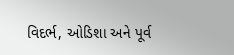વિદર્ભ, ઓડિશા અને પૂર્વ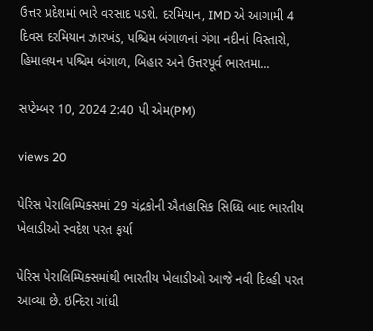ઉત્તર પ્રદેશમાં ભારે વરસાદ પડશે. દરમિયાન, IMD એ આગામી 4 દિવસ દરમિયાન ઝારખંડ, પશ્ચિમ બંગાળનાં ગંગા નદીનાં વિસ્તારો, હિમાલયન પશ્ચિમ બંગાળ, બિહાર અને ઉત્તરપૂર્વ ભારતમા...

સપ્ટેમ્બર 10, 2024 2:40 પી એમ(PM)

views 20

પેરિસ પેરાલિમ્પિક્સમાં 29 ચંદ્રકોની ઐતહાસિક સિધ્ધિ બાદ ભારતીય ખેલાડીઓ સ્વદેશ પરત ફર્યા

પેરિસ પેરાલિમ્પિક્સમાંથી ભારતીય ખેલાડીઓ આજે નવી દિલ્હી પરત આવ્યા છે. ઇન્દિરા ગાંધી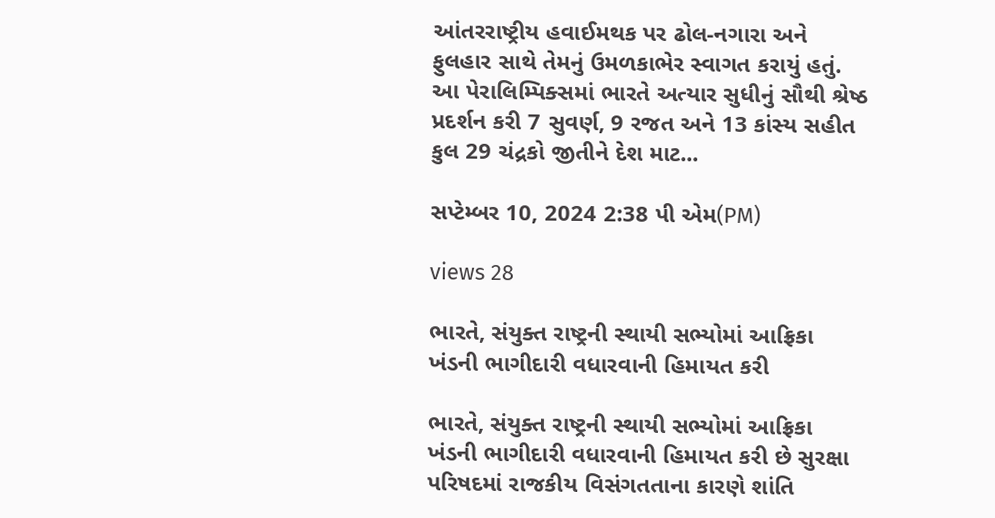આંતરરાષ્ટ્રીય હવાઈમથક પર ઢોલ-નગારા અને ફુલહાર સાથે તેમનું ઉમળકાભેર સ્વાગત કરાયું હતું. આ પેરાલિમ્પિક્સમાં ભારતે અત્યાર સુધીનું સૌથી શ્રેષ્ઠ પ્રદર્શન કરી 7 સુવર્ણ, 9 રજત અને 13 કાંસ્ય સહીત કુલ 29 ચંદ્રકો જીતીને દેશ માટ...

સપ્ટેમ્બર 10, 2024 2:38 પી એમ(PM)

views 28

ભારતે, સંયુક્ત રાષ્ટ્રની સ્થાયી સભ્યોમાં આફ્રિકા ખંડની ભાગીદારી વધારવાની હિમાયત કરી

ભારતે, સંયુક્ત રાષ્ટ્રની સ્થાયી સભ્યોમાં આફ્રિકા ખંડની ભાગીદારી વધારવાની હિમાયત કરી છે સુરક્ષા પરિષદમાં રાજકીય વિસંગતતાના કારણે શાંતિ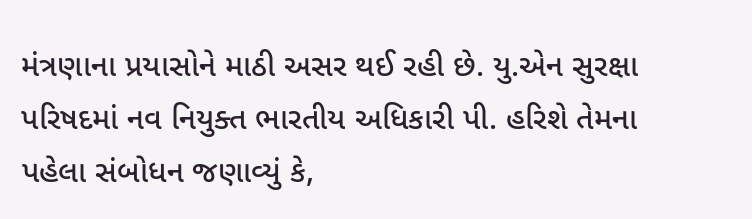મંત્રણાના પ્રયાસોને માઠી અસર થઈ રહી છે. યુ.એન સુરક્ષા પરિષદમાં નવ નિયુક્ત ભારતીય અધિકારી પી. હરિશે તેમના પહેલા સંબોધન જણાવ્યું કે,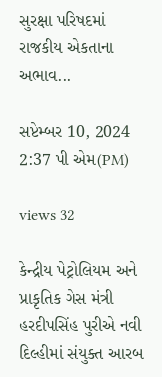સુરક્ષા પરિષદમાં રાજકીય એકતાના અભાવ...

સપ્ટેમ્બર 10, 2024 2:37 પી એમ(PM)

views 32

કેન્દ્રીય પેટ્રોલિયમ અને પ્રાકૃતિક ગેસ મંત્રી હરદીપસિંહ પુરીએ નવી દિલ્હીમાં સંયુક્ત આરબ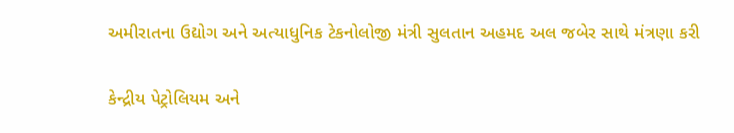અમીરાતના ઉદ્યોગ અને અત્યાધુનિક ટેકનોલોજી મંત્રી સુલતાન અહમદ અલ જબેર સાથે મંત્રણા કરી

કેન્દ્રીય પેટ્રોલિયમ અને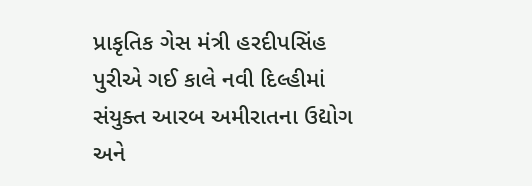પ્રાકૃતિક ગેસ મંત્રી હરદીપસિંહ પુરીએ ગઈ કાલે નવી દિલ્હીમાં સંયુક્ત આરબ અમીરાતના ઉદ્યોગ અને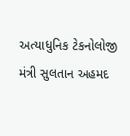અત્યાધુનિક ટેકનોલોજી મંત્રી સુલતાન અહમદ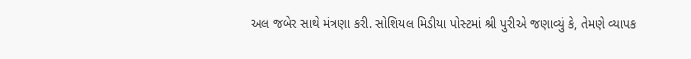અલ જબેર સાથે મંત્રણા કરી. સોશિયલ મિડીયા પોસ્ટમાં શ્રી પુરીએ જણાવ્યું કે, તેમણે વ્યાપક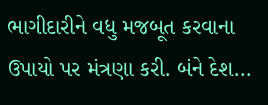ભાગીદારીને વધુ મજબૂત કરવાના ઉપાયો પર મંત્રણા કરી. બંને દેશ...